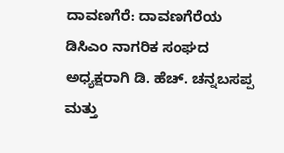ದಾವಣಗೆರೆ: ದಾವಣಗೆರೆಯ ಡಿಸಿಎಂ ನಾಗರಿಕ ಸಂಘದ ಅಧ್ಯಕ್ಷರಾಗಿ ಡಿ. ಹೆಚ್. ಚನ್ನಬಸಪ್ಪ ಮತ್ತು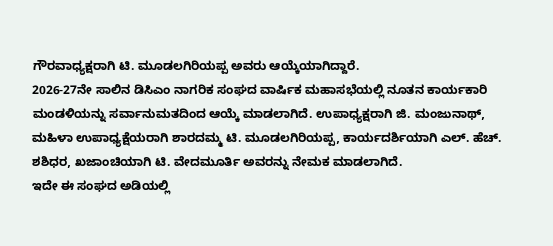ಗೌರವಾಧ್ಯಕ್ಷರಾಗಿ ಟಿ. ಮೂಡಲಗಿರಿಯಪ್ಪ ಅವರು ಆಯ್ಕೆಯಾಗಿದ್ದಾರೆ.
2026-27ನೇ ಸಾಲಿನ ಡಿಸಿಎಂ ನಾಗರಿಕ ಸಂಘದ ವಾರ್ಷಿಕ ಮಹಾಸಭೆಯಲ್ಲಿ ನೂತನ ಕಾರ್ಯಕಾರಿ ಮಂಡಳಿಯನ್ನು ಸರ್ವಾನುಮತದಿಂದ ಆಯ್ಕೆ ಮಾಡಲಾಗಿದೆ. ಉಪಾಧ್ಯಕ್ಷರಾಗಿ ಜಿ. ಮಂಜುನಾಥ್, ಮಹಿಳಾ ಉಪಾಧ್ಯಕ್ಷೆಯರಾಗಿ ಶಾರದಮ್ಮ ಟಿ. ಮೂಡಲಗಿರಿಯಪ್ಪ, ಕಾರ್ಯದರ್ಶಿಯಾಗಿ ಎಲ್. ಹೆಚ್. ಶಶಿಧರ, ಖಜಾಂಚಿಯಾಗಿ ಟಿ. ವೇದಮೂರ್ತಿ ಅವರನ್ನು ನೇಮಕ ಮಾಡಲಾಗಿದೆ.
ಇದೇ ಈ ಸಂಘದ ಅಡಿಯಲ್ಲಿ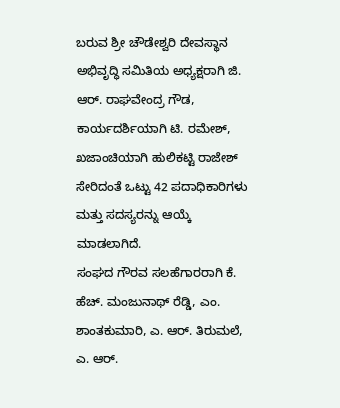ಬರುವ ಶ್ರೀ ಚೌಡೇಶ್ವರಿ ದೇವಸ್ಥಾನ ಅಭಿವೃದ್ಧಿ ಸಮಿತಿಯ ಅಧ್ಯಕ್ಷರಾಗಿ ಜಿ. ಆರ್. ರಾಘವೇಂದ್ರ ಗೌಡ, ಕಾರ್ಯದರ್ಶಿಯಾಗಿ ಟಿ. ರಮೇಶ್, ಖಜಾಂಚಿಯಾಗಿ ಹುಲಿಕಟ್ಟಿ ರಾಜೇಶ್ ಸೇರಿದಂತೆ ಒಟ್ಟು 42 ಪದಾಧಿಕಾರಿಗಳು ಮತ್ತು ಸದಸ್ಯರನ್ನು ಆಯ್ಕೆ ಮಾಡಲಾಗಿದೆ.
ಸಂಘದ ಗೌರವ ಸಲಹೆಗಾರರಾಗಿ ಕೆ. ಹೆಚ್. ಮಂಜುನಾಥ್ ರೆಡ್ಡಿ, ಎಂ. ಶಾಂತಕುಮಾರಿ, ಎ. ಆರ್. ತಿರುಮಲೆ, ಎ. ಆರ್.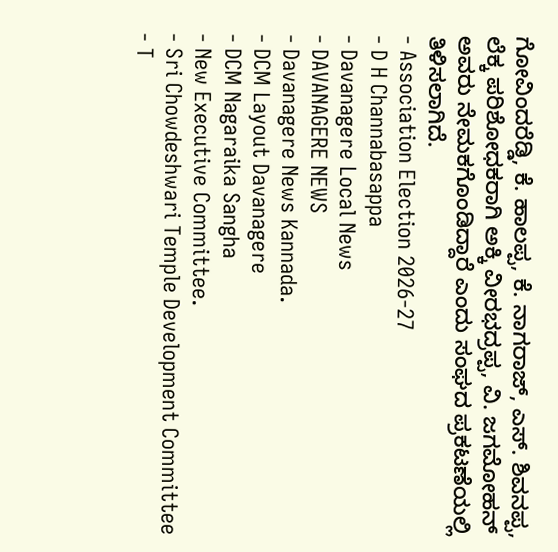ಗೋವಿಂದರೆಡ್ಡಿ, ಕೆ. ಹಾಲಪ್ಪ, ಕೆ. ನಾಗರಾಜ್, ಎಸ್. ಶಿವನಪ್ಪ, ಲೆಕ್ಕ ಪರಿಶೋಧಕರಾಗಿ ಅಕ್ಕಿ ವೀರಭದ್ರಪ್ಪ, ವಿ. ಜಗಮೋಹನ್ ಅವರು ನೇಮಕಗೊಂಡಿದ್ದಾರೆ ಎಂದು ಸಂಘದ ಪ್ರಕಟಣೆಯಲ್ಲಿ ತಿಳಿಸಲಾಗಿದೆ.
- Association Election 2026-27
- D H Channabasappa
- Davanagere Local News
- DAVANAGERE NEWS
- Davanagere News Kannada.
- DCM Layout Davanagere
- DCM Nagaraika Sangha
- New Executive Committee.
- Sri Chowdeshwari Temple Development Committee
- T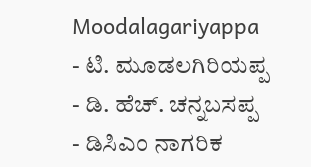Moodalagariyappa
- ಟಿ. ಮೂಡಲಗಿರಿಯಪ್ಪ
- ಡಿ. ಹೆಚ್. ಚನ್ನಬಸಪ್ಪ
- ಡಿಸಿಎಂ ನಾಗರಿಕ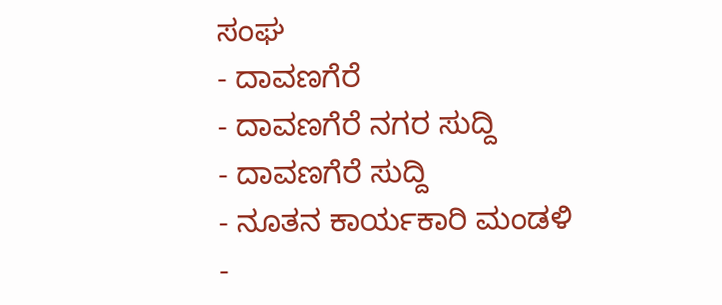ಸಂಘ
- ದಾವಣಗೆರೆ
- ದಾವಣಗೆರೆ ನಗರ ಸುದ್ದಿ
- ದಾವಣಗೆರೆ ಸುದ್ದಿ
- ನೂತನ ಕಾರ್ಯಕಾರಿ ಮಂಡಳಿ
-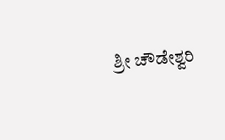ಶ್ರೀ ಚೌಡೇಶ್ವರಿ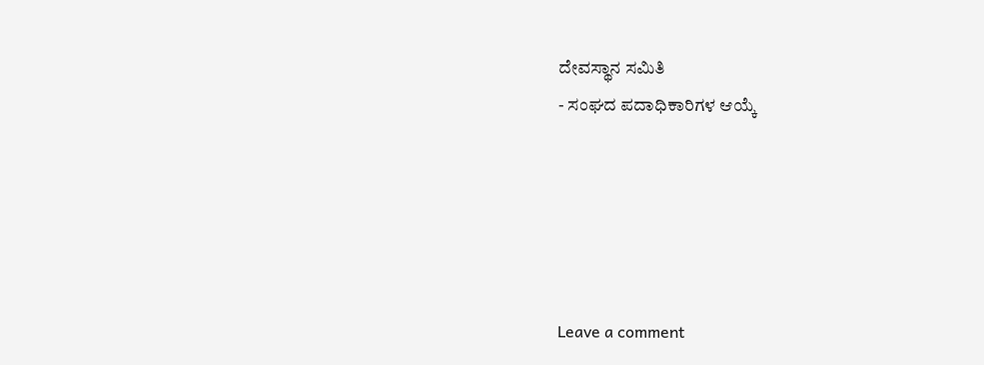ದೇವಸ್ಥಾನ ಸಮಿತಿ
- ಸಂಘದ ಪದಾಧಿಕಾರಿಗಳ ಆಯ್ಕೆ





Leave a comment